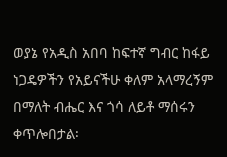ወያኔ የአዲስ አበባ ከፍተኛ ግብር ከፋይ ነጋዴዎችን የአይናችሁ ቀለም አላማረኝም በማለት ብሔር እና ጎሳ ለይቶ ማሰሩን ቀጥሎበታል፡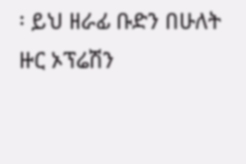፡ ይህ ዘራፊ ቡድን በሁለት ዙር ኦፕሬሽን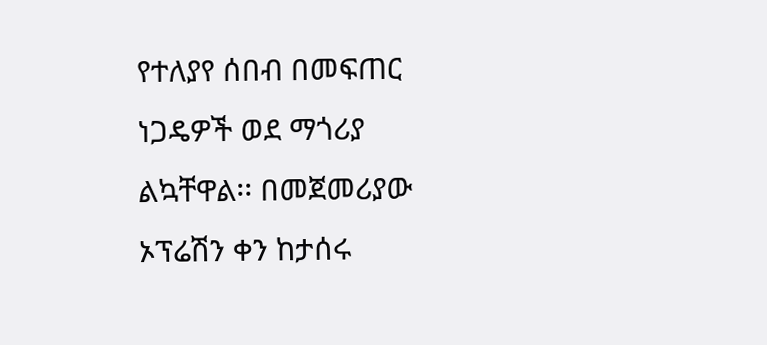የተለያየ ሰበብ በመፍጠር ነጋዴዎች ወደ ማጎሪያ ልኳቸዋል፡፡ በመጀመሪያው ኦፕሬሽን ቀን ከታሰሩ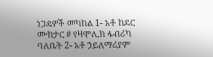ነጋዴዎች መካከል 1- አቶ ከደር ሙክታር # የዛሞሊክ ፋብሪካ ባለቤት 2- አቶ ኃይለማሪያም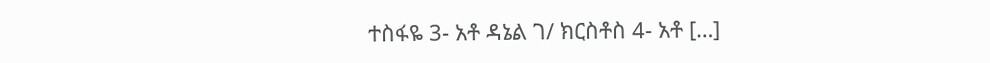ተስፋዬ 3- አቶ ዳኔል ገ/ ክርስቶስ 4- አቶ […]